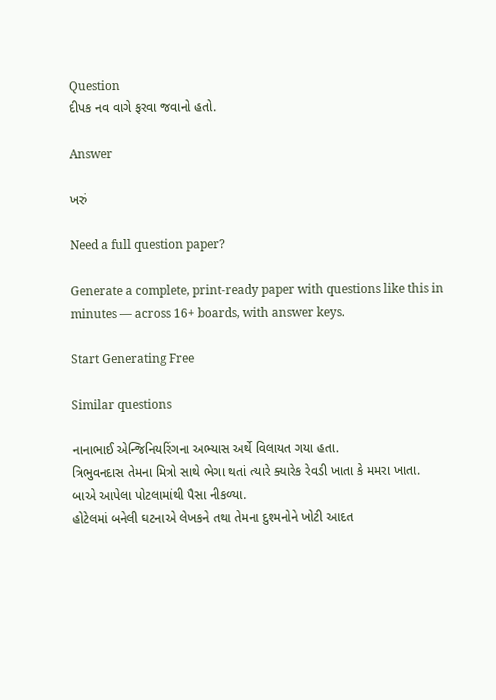Question
દીપક નવ વાગે ફરવા જવાનો હતો.

Answer

ખરું

Need a full question paper?

Generate a complete, print-ready paper with questions like this in minutes — across 16+ boards, with answer keys.

Start Generating Free

Similar questions

નાનાભાઈ એન્જિનિયરિંગના અભ્યાસ અર્થે વિલાયત ગયા હતા.
ત્રિભુવનદાસ તેમના મિત્રો સાથે ભેગા થતાં ત્યારે ક્યારેક રેવડી ખાતા કે મમરા ખાતા.
બાએ આપેલા પોટલામાંથી પૈસા નીકળ્યા.
હોટેલમાં બનેલી ઘટનાએ લેખકને તથા તેમના દુશ્મનોને ખોટી આદત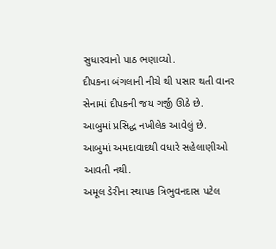સુધારવાનો પાઠ ભણાવ્યો.
દીપકના બંગલાની નીચે થી પસાર થતી વાનર સેનામાં દીપકની જય ગર્જી ઊઠે છે.
આબુમાં પ્રસિદ્ધ નખીલેક આવેલું છે.
આબુમાં અમદાવાદથી વધારે સહેલાણીઓ આવતી નથી.
અમૂલ ડેરીના સ્થાપક ત્રિભુવનદાસ પટેલ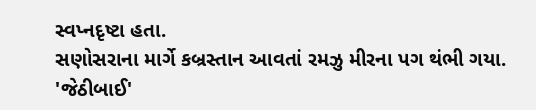સ્વપ્નદૃષ્ટા હતા.
સણોસરાના માર્ગે કબ્રસ્તાન આવતાં રમઝુ મીરના પગ થંભી ગયા.
'જેઠીબાઈ'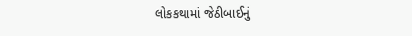લોકકથામાં જેઠીબાઈનું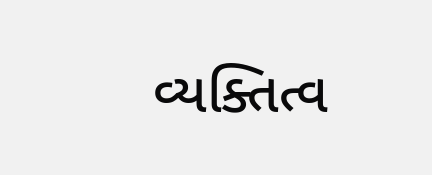વ્યક્તિત્વ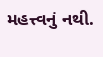મહત્ત્વનું નથી.